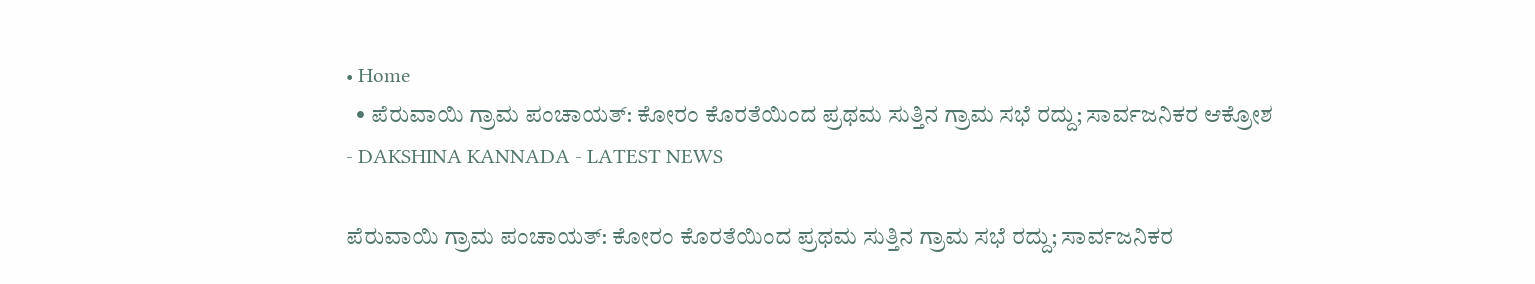• Home
  • ಪೆರುವಾಯಿ ಗ್ರಾಮ ಪಂಚಾಯತ್: ಕೋರಂ ಕೊರತೆಯಿಂದ ಪ್ರಥಮ ಸುತ್ತಿನ ಗ್ರಾಮ ಸಭೆ ರದ್ದು; ಸಾರ್ವಜನಿಕರ ಆಕ್ರೋಶ
- DAKSHINA KANNADA - LATEST NEWS

ಪೆರುವಾಯಿ ಗ್ರಾಮ ಪಂಚಾಯತ್: ಕೋರಂ ಕೊರತೆಯಿಂದ ಪ್ರಥಮ ಸುತ್ತಿನ ಗ್ರಾಮ ಸಭೆ ರದ್ದು; ಸಾರ್ವಜನಿಕರ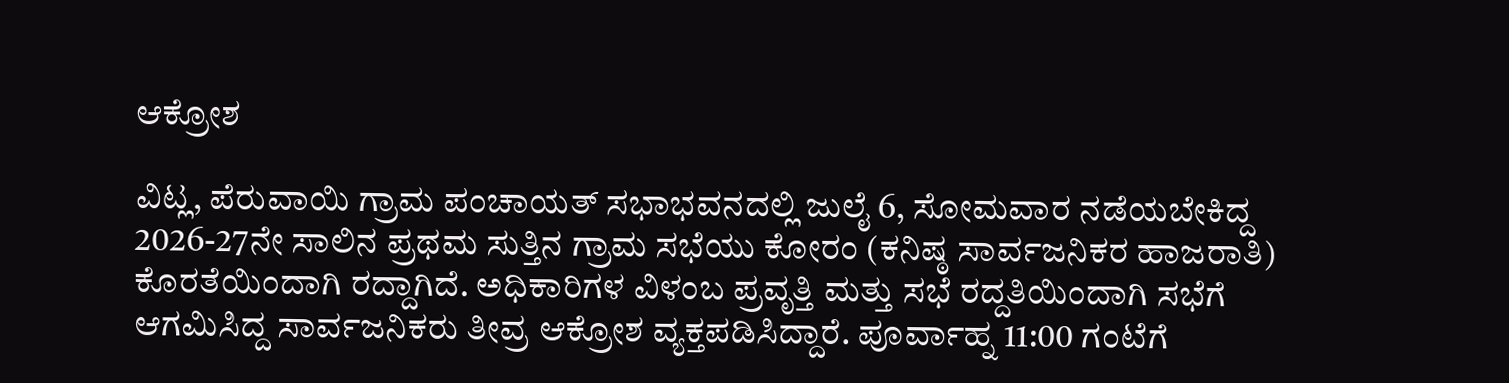ಆಕ್ರೋಶ

ವಿಟ್ಲ, ಪೆರುವಾಯಿ ಗ್ರಾಮ ಪಂಚಾಯತ್ ಸಭಾಭವನದಲ್ಲಿ ಜುಲೈ 6, ಸೋಮವಾರ ನಡೆಯಬೇಕಿದ್ದ 2026-27ನೇ ಸಾಲಿನ ಪ್ರಥಮ ಸುತ್ತಿನ ಗ್ರಾಮ ಸಭೆಯು ಕೋರಂ (ಕನಿಷ್ಠ ಸಾರ್ವಜನಿಕರ ಹಾಜರಾತಿ) ಕೊರತೆಯಿಂದಾಗಿ ರದ್ದಾಗಿದೆ. ಅಧಿಕಾರಿಗಳ ವಿಳಂಬ ಪ್ರವೃತ್ತಿ ಮತ್ತು ಸಭೆ ರದ್ದತಿಯಿಂದಾಗಿ ಸಭೆಗೆ ಆಗಮಿಸಿದ್ದ ಸಾರ್ವಜನಿಕರು ತೀವ್ರ ಆಕ್ರೋಶ ವ್ಯಕ್ತಪಡಿಸಿದ್ದಾರೆ. ಪೂರ್ವಾಹ್ನ 11:00 ಗಂಟೆಗೆ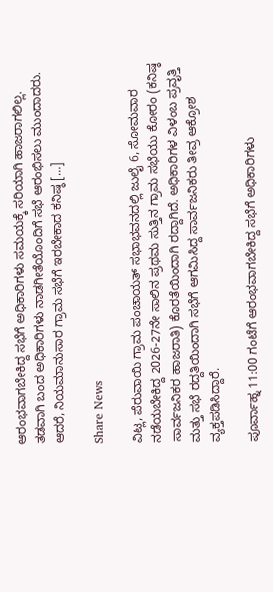ಆರಂಭವಾಗಬೇಕಿದ್ದ ಸಭೆಗೆ ಅಧಿಕಾರಿಗಳು ಸಮಯಕ್ಕೆ ಸರಿಯಾಗಿ ಹಾಜರಾಗಲಿಲ್ಲ. ತಡವಾಗಿ ಬಂದ ಅಧಿಕಾರಿಗಳು ನಾಡಗೀತೆಯೊಂದಿಗೆ ಸಭೆ ಆರಂಭಿಸಲು ಮುಂದಾದರು. ಆದರೆ, ನಿಯಮಾನುಸಾರ ಗ್ರಾಮ ಸಭೆಗೆ ಇರಬೇಕಾದ ಕನಿಷ್ಠ […]

Share News

ವಿಟ್ಲ, ಪೆರುವಾಯಿ ಗ್ರಾಮ ಪಂಚಾಯತ್ ಸಭಾಭವನದಲ್ಲಿ ಜುಲೈ 6, ಸೋಮವಾರ ನಡೆಯಬೇಕಿದ್ದ 2026-27ನೇ ಸಾಲಿನ ಪ್ರಥಮ ಸುತ್ತಿನ ಗ್ರಾಮ ಸಭೆಯು ಕೋರಂ (ಕನಿಷ್ಠ ಸಾರ್ವಜನಿಕರ ಹಾಜರಾತಿ) ಕೊರತೆಯಿಂದಾಗಿ ರದ್ದಾಗಿದೆ. ಅಧಿಕಾರಿಗಳ ವಿಳಂಬ ಪ್ರವೃತ್ತಿ ಮತ್ತು ಸಭೆ ರದ್ದತಿಯಿಂದಾಗಿ ಸಭೆಗೆ ಆಗಮಿಸಿದ್ದ ಸಾರ್ವಜನಿಕರು ತೀವ್ರ ಆಕ್ರೋಶ ವ್ಯಕ್ತಪಡಿಸಿದ್ದಾರೆ.

ಪೂರ್ವಾಹ್ನ 11:00 ಗಂಟೆಗೆ ಆರಂಭವಾಗಬೇಕಿದ್ದ ಸಭೆಗೆ ಅಧಿಕಾರಿಗಳು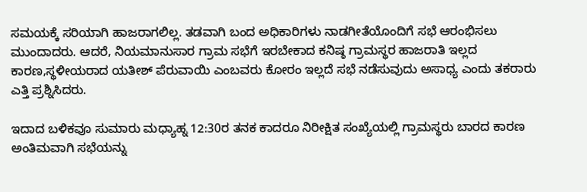ಸಮಯಕ್ಕೆ ಸರಿಯಾಗಿ ಹಾಜರಾಗಲಿಲ್ಲ. ತಡವಾಗಿ ಬಂದ ಅಧಿಕಾರಿಗಳು ನಾಡಗೀತೆಯೊಂದಿಗೆ ಸಭೆ ಆರಂಭಿಸಲು ಮುಂದಾದರು. ಆದರೆ, ನಿಯಮಾನುಸಾರ ಗ್ರಾಮ ಸಭೆಗೆ ಇರಬೇಕಾದ ಕನಿಷ್ಠ ಗ್ರಾಮಸ್ಥರ ಹಾಜರಾತಿ ಇಲ್ಲದ ಕಾರಣ,ಸ್ಥಳೀಯರಾದ ಯತೀಶ್ ಪೆರುವಾಯಿ ಎಂಬವರು ಕೋರಂ ಇಲ್ಲದೆ ಸಭೆ ನಡೆಸುವುದು ಅಸಾಧ್ಯ ಎಂದು ತಕರಾರು ಎತ್ತಿ ಪ್ರಶ್ನಿಸಿದರು.

ಇದಾದ ಬಳಿಕವೂ ಸುಮಾರು ಮಧ್ಯಾಹ್ನ 12:30ರ ತನಕ ಕಾದರೂ ನಿರೀಕ್ಷಿತ ಸಂಖ್ಯೆಯಲ್ಲಿ ಗ್ರಾಮಸ್ಥರು ಬಾರದ ಕಾರಣ ಅಂತಿಮವಾಗಿ ಸಭೆಯನ್ನು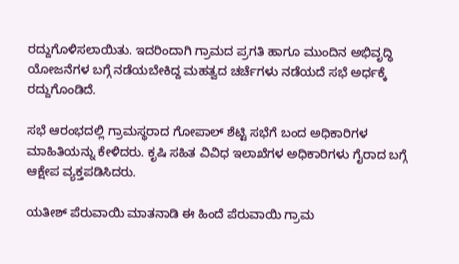ರದ್ದುಗೊಳಿಸಲಾಯಿತು. ಇದರಿಂದಾಗಿ ಗ್ರಾಮದ ಪ್ರಗತಿ ಹಾಗೂ ಮುಂದಿನ ಅಭಿವೃದ್ಧಿ ಯೋಜನೆಗಳ ಬಗ್ಗೆ ನಡೆಯಬೇಕಿದ್ದ ಮಹತ್ವದ ಚರ್ಚೆಗಳು ನಡೆಯದೆ ಸಭೆ ಅರ್ಧಕ್ಕೆ ರದ್ದುಗೊಂಡಿದೆ.

ಸಭೆ ಆರಂಭದಲ್ಲಿ ಗ್ರಾಮಸ್ಥರಾದ ಗೋಪಾಲ್ ಶೆಟ್ಟಿ ಸಭೆಗೆ ಬಂದ ಅಧಿಕಾರಿಗಳ ಮಾಹಿತಿಯನ್ನು ಕೇಳಿದರು. ಕೃಷಿ ಸಹಿತ ವಿವಿಧ ಇಲಾಖೆಗಳ ಅಧಿಕಾರಿಗಳು ಗೈರಾದ ಬಗ್ಗೆ ಆಕ್ಷೇಪ ವ್ಯಕ್ತಪಡಿಸಿದರು.

ಯತೀಶ್ ಪೆರುವಾಯಿ ಮಾತನಾಡಿ ಈ ಹಿಂದೆ ಪೆರುವಾಯಿ ಗ್ರಾಮ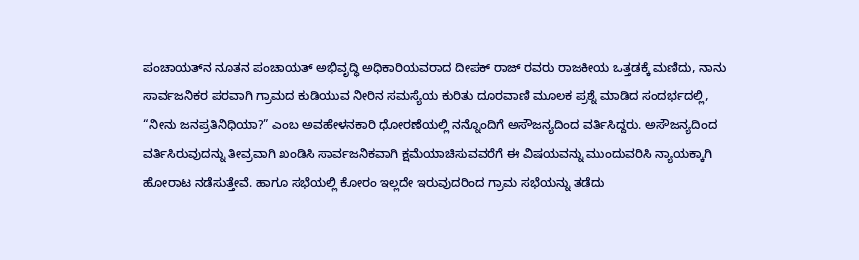ಪಂಚಾಯತ್‌ನ ನೂತನ ಪಂಚಾಯತ್ ಅಭಿವೃದ್ಧಿ ಅಧಿಕಾರಿಯವರಾದ ದೀಪಕ್ ರಾಜ್ ರವರು ರಾಜಕೀಯ ಒತ್ತಡಕ್ಕೆ ಮಣಿದು, ನಾನು ಸಾರ್ವಜನಿಕರ ಪರವಾಗಿ ಗ್ರಾಮದ ಕುಡಿಯುವ ನೀರಿನ ಸಮಸ್ಯೆಯ ಕುರಿತು ದೂರವಾಣಿ ಮೂಲಕ ಪ್ರಶ್ನೆ ಮಾಡಿದ ಸಂದರ್ಭದಲ್ಲಿ, “ನೀನು ಜನಪ್ರತಿನಿಧಿಯಾ?” ಎಂಬ ಅವಹೇಳನಕಾರಿ ಧೋರಣೆಯಲ್ಲಿ ನನ್ನೊಂದಿಗೆ ಅಸೌಜನ್ಯದಿಂದ ವರ್ತಿಸಿದ್ದರು. ಅಸೌಜನ್ಯದಿಂದ ವರ್ತಿಸಿರುವುದನ್ನು ತೀವ್ರವಾಗಿ ಖಂಡಿಸಿ ಸಾರ್ವಜನಿಕವಾಗಿ ಕ್ಷಮೆಯಾಚಿಸುವವರೆಗೆ ಈ ವಿಷಯವನ್ನು ಮುಂದುವರಿಸಿ ನ್ಯಾಯಕ್ಕಾಗಿ ಹೋರಾಟ ನಡೆಸುತ್ತೇವೆ. ಹಾಗೂ ಸಭೆಯಲ್ಲಿ ಕೋರಂ ಇಲ್ಲದೇ ಇರುವುದರಿಂದ ಗ್ರಾಮ ಸಭೆಯನ್ನು ತಡೆದು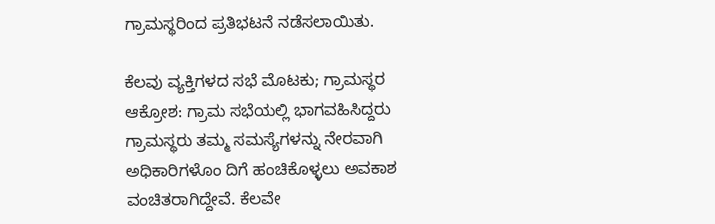ಗ್ರಾಮಸ್ಥರಿಂದ ಪ್ರತಿಭಟನೆ ನಡೆಸಲಾಯಿತು.

ಕೆಲವು ವ್ಯಕ್ತಿಗಳದ ಸಭೆ ಮೊಟಕು; ಗ್ರಾಮಸ್ಥರ ಆಕ್ರೋಶ: ಗ್ರಾಮ ಸಭೆಯಲ್ಲಿ ಭಾಗವಹಿಸಿದ್ದರು ಗ್ರಾಮಸ್ಥರು ತಮ್ಮ ಸಮಸ್ಯೆಗಳನ್ನು ನೇರವಾಗಿ ಅಧಿಕಾರಿಗಳೊಂ ದಿಗೆ ಹಂಚಿಕೊಳ್ಳಲು ಅವಕಾಶ ವಂಚಿತರಾಗಿದ್ದೇವೆ. ಕೆಲವೇ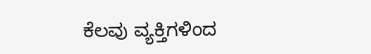ಕೆಲವು ವ್ಯಕ್ತಿಗಳಿಂದ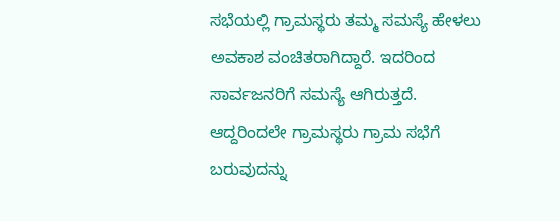ಸಭೆಯಲ್ಲಿ ಗ್ರಾಮಸ್ಥರು ತಮ್ಮ ಸಮಸ್ಯೆ ಹೇಳಲು ಅವಕಾಶ ವಂಚಿತರಾಗಿದ್ದಾರೆ. ಇದರಿಂದ ಸಾರ್ವಜನರಿಗೆ ಸಮಸ್ಯೆ ಆಗಿರುತ್ತದೆ. ಆದ್ದರಿಂದಲೇ ಗ್ರಾಮಸ್ಥರು ಗ್ರಾಮ ಸಭೆಗೆ ಬರುವುದನ್ನು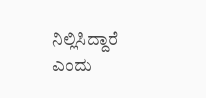ನಿಲ್ಲಿಸಿದ್ದಾರೆ ಎಂದು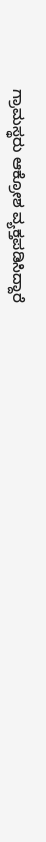ಗ್ರಾಮಸ್ಥರು ಆಕ್ರೋಶ ವ್ಯಕ್ತಪಡಿಸಿದ್ದಾರೆ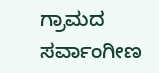ಗ್ರಾಮದ ಸರ್ವಾಂಗೀಣ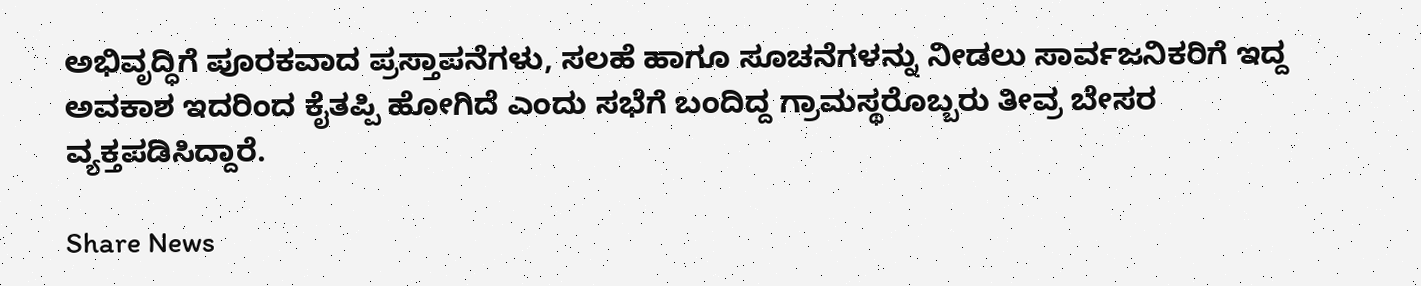ಅಭಿವೃದ್ಧಿಗೆ ಪೂರಕವಾದ ಪ್ರಸ್ತಾಪನೆಗಳು, ಸಲಹೆ ಹಾಗೂ ಸೂಚನೆಗಳನ್ನು ನೀಡಲು ಸಾರ್ವಜನಿಕರಿಗೆ ಇದ್ದ ಅವಕಾಶ ಇದರಿಂದ ಕೈತಪ್ಪಿ ಹೋಗಿದೆ ಎಂದು ಸಭೆಗೆ ಬಂದಿದ್ದ ಗ್ರಾಮಸ್ಥರೊಬ್ಬರು ತೀವ್ರ ಬೇಸರ ವ್ಯಕ್ತಪಡಿಸಿದ್ದಾರೆ.

Share News